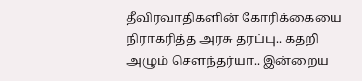தீவிரவாதிகளின் கோரிக்கையை நிராகரித்த அரசு தரப்பு.. கதறி அழும் சௌந்தர்யா.. இன்றைய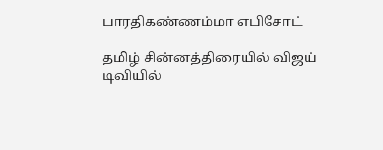பாரதிகண்ணம்மா எபிசோட்

தமிழ் சின்னத்திரையில் விஜய் டிவியில்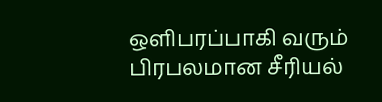ஒளிபரப்பாகி வரும் பிரபலமான சீரியல்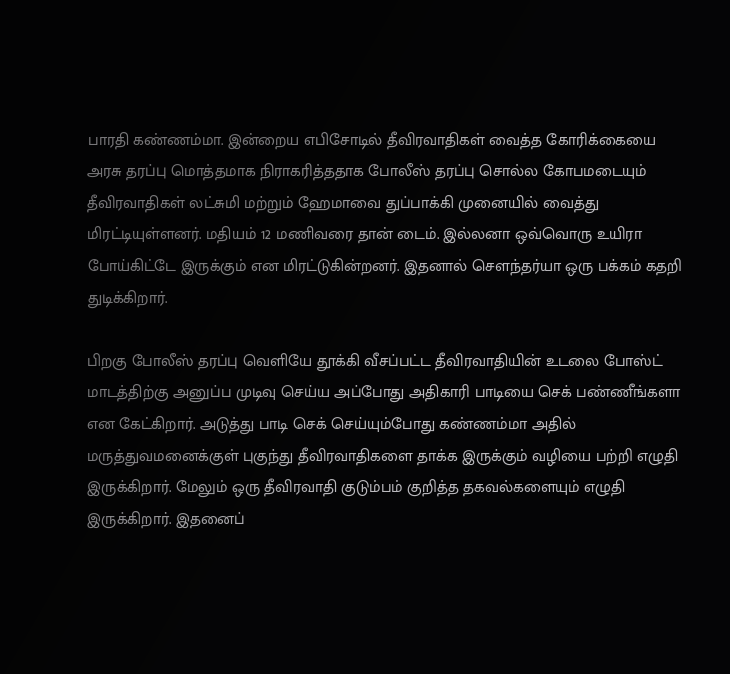பாரதி கண்ணம்மா. இன்றைய எபிசோடில் தீவிரவாதிகள் வைத்த கோரிக்கையை அரசு தரப்பு மொத்தமாக நிராகரித்ததாக போலீஸ் தரப்பு சொல்ல கோபமடையும் தீவிரவாதிகள் லட்சுமி மற்றும் ஹேமாவை துப்பாக்கி முனையில் வைத்து மிரட்டியுள்ளனர். மதியம் 12 மணிவரை தான் டைம்‌. இல்லனா ஒவ்வொரு உயிரா போய்கிட்டே இருக்கும் என மிரட்டுகின்றனர். இதனால் சௌந்தர்யா ஒரு பக்கம் கதறி துடிக்கிறார்.

பிறகு போலீஸ் தரப்பு வெளியே தூக்கி வீசப்பட்ட தீவிரவாதியின் உடலை போஸ்ட் மாடத்திற்கு அனுப்ப முடிவு செய்ய அப்போது அதிகாரி பாடியை செக் பண்ணீங்களா என கேட்கிறார். அடுத்து பாடி செக் செய்யும்போது கண்ணம்மா அதில் மருத்துவமனைக்குள் புகுந்து தீவிரவாதிகளை தாக்க இருக்கும் வழியை பற்றி எழுதி இருக்கிறார். மேலும் ஒரு தீவிரவாதி குடும்பம் குறித்த தகவல்களையும் எழுதி இருக்கிறார். இதனைப்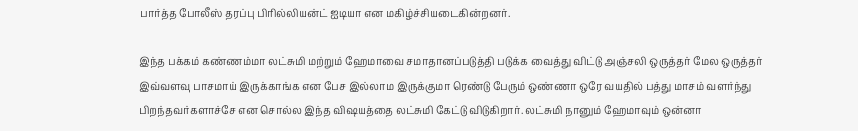பார்த்த போலீஸ் தரப்பு பிரில்லியன்ட் ஐடியா என மகிழ்ச்சியடைகின்றனர்.

இந்த பக்கம் கண்ணம்மா லட்சுமி மற்றும் ஹேமாவை சமாதானப்படுத்தி படுக்க வைத்து விட்டு அஞ்சலி ஒருத்தர் மேல ஒருத்தர் இவ்வளவு பாசமாய் இருக்காங்க என பேச இல்லாம இருக்குமா ரெண்டு பேரும் ஒண்ணா ஒரே வயதில் பத்து மாசம் வளர்ந்து பிறந்தவர்களாச்சே என சொல்ல இந்த விஷயத்தை லட்சுமி கேட்டு விடுகிறார். லட்சுமி நானும் ஹேமாவும் ஒன்னா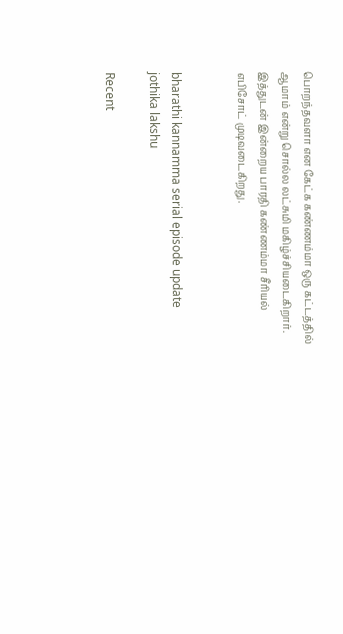பொறந்தவளா என கேட்க கண்ணம்மா ஒரு கட்டத்தில் ஆமாம் என்று சொல்ல லட்சுமி மகிழ்ச்சியடைகிறார். இத்துடன் இன்றைய பாரதி கண்ணம்மா சீரியல் எபிசோட் முடிவடைகிறது.


bharathi kannamma serial episode update
jothika lakshu

Recent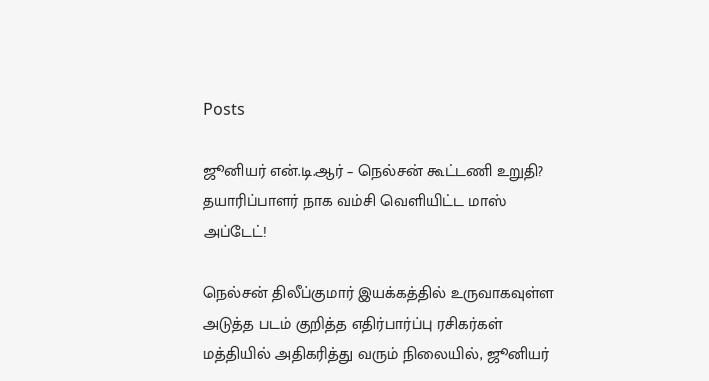Posts

ஜூனியர் என்.டி.ஆர் – நெல்சன் கூட்டணி உறுதி? தயாரிப்பாளர் நாக வம்சி வெளியிட்ட மாஸ் அப்டேட்!

நெல்சன் திலீப்குமார் இயக்கத்தில் உருவாகவுள்ள அடுத்த படம் குறித்த எதிர்பார்ப்பு ரசிகர்கள் மத்தியில் அதிகரித்து வரும் நிலையில், ஜூனியர்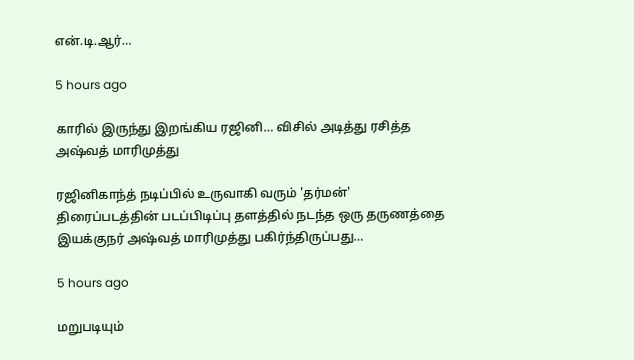என்.டி.ஆர்…

5 hours ago

காரில் இருந்து இறங்கிய ரஜினி… விசில் அடித்து ரசித்த அஷ்வத் மாரிமுத்து

ரஜினிகாந்த் நடிப்பில் உருவாகி வரும் 'தர்மன்' திரைப்படத்தின் படப்பிடிப்பு தளத்தில் நடந்த ஒரு தருணத்தை இயக்குநர் அஷ்வத் மாரிமுத்து பகிர்ந்திருப்பது…

5 hours ago

மறுபடியும்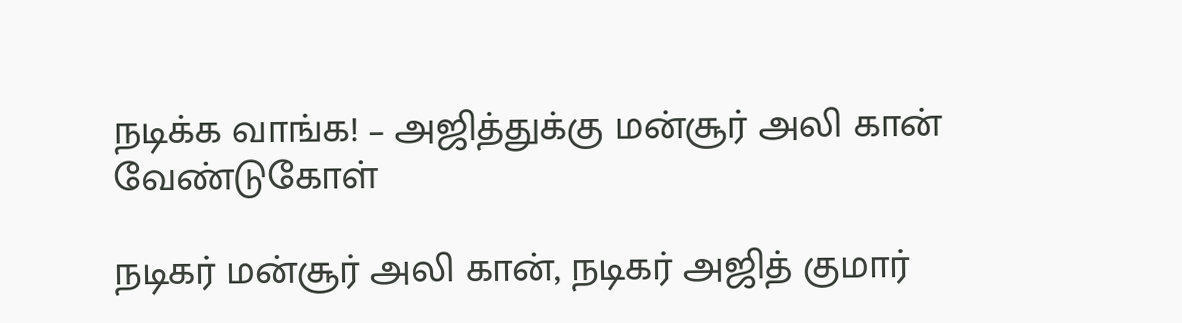நடிக்க வாங்க! – அஜித்துக்கு மன்சூர் அலி கான் வேண்டுகோள்

நடிகர் மன்சூர் அலி கான், நடிகர் அஜித் குமார்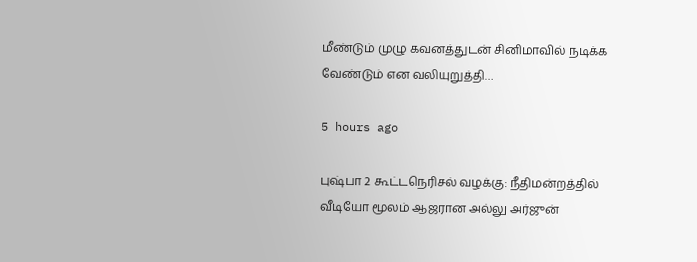மீண்டும் முழு கவனத்துடன் சினிமாவில் நடிக்க வேண்டும் என வலியுறுத்தி…

5 hours ago

புஷ்பா 2 கூட்டநெரிசல் வழக்கு: நீதிமன்றத்தில் வீடியோ மூலம் ஆஜரான அல்லு அர்ஜுன்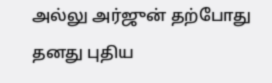அல்லு அர்ஜுன் தற்போது தனது புதிய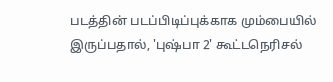படத்தின் படப்பிடிப்புக்காக மும்பையில் இருப்பதால், 'புஷ்பா 2' கூட்டநெரிசல்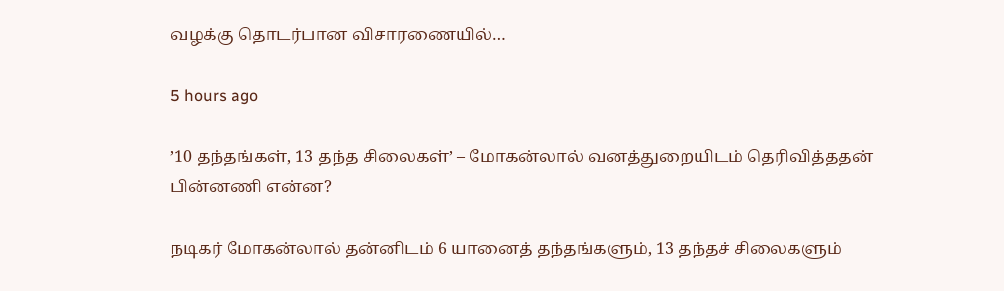வழக்கு தொடர்பான விசாரணையில்…

5 hours ago

’10 தந்தங்கள், 13 தந்த சிலைகள்’ – மோகன்லால் வனத்துறையிடம் தெரிவித்ததன் பின்னணி என்ன?

நடிகர் மோகன்லால் தன்னிடம் 6 யானைத் தந்தங்களும், 13 தந்தச் சிலைகளும்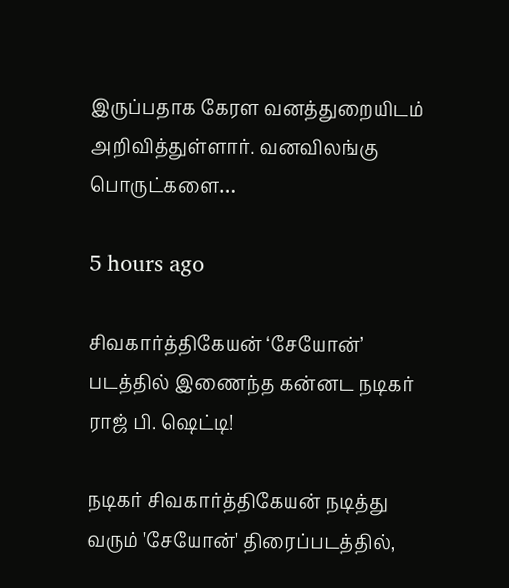இருப்பதாக கேரள வனத்துறையிடம் அறிவித்துள்ளார். வனவிலங்கு பொருட்களை…

5 hours ago

சிவகார்த்திகேயன் ‘சேயோன்’ படத்தில் இணைந்த கன்னட நடிகர் ராஜ் பி. ஷெட்டி!

நடிகர் சிவகார்த்திகேயன் நடித்து வரும் 'சேயோன்' திரைப்படத்தில்,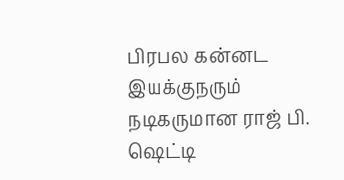பிரபல கன்னட இயக்குநரும் நடிகருமான ராஜ் பி. ஷெட்டி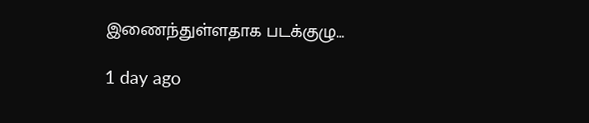இணைந்துள்ளதாக படக்குழு…

1 day ago